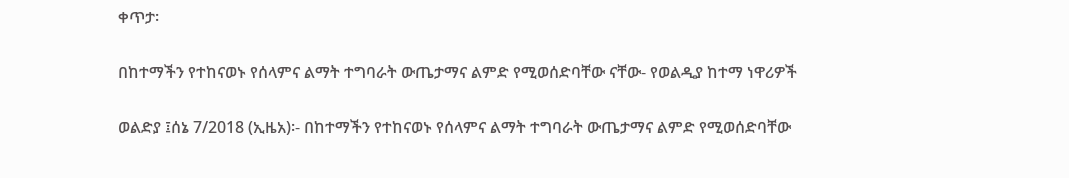ቀጥታ፡

በከተማችን የተከናወኑ የሰላምና ልማት ተግባራት ውጤታማና ልምድ የሚወሰድባቸው ናቸው- የወልዲያ ከተማ ነዋሪዎች

ወልድያ ፤ሰኔ 7/2018 (ኢዜአ)፡- በከተማችን የተከናወኑ የሰላምና ልማት ተግባራት ውጤታማና ልምድ የሚወሰድባቸው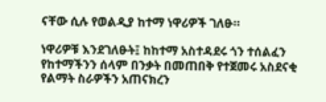ናቸው ሲሉ የወልዲያ ከተማ ነዋሪዎች ገለፁ።

ነዋሪዎቹ እንደገለፁት፤ ከከተማ አስተዳደሩ ጎን ተሰልፈን የከተማችንን ሰላም በንቃት በመጠበቅ የተጀመሩ አስደናቂ የልማት ስራዎችን አጠናክረን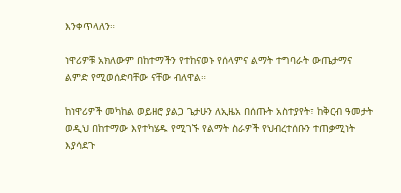እንቀጥላለን።

ነዋሪዎቹ አክለውም በከተማችን የተከናወኑ የሰላምና ልማት ተግባራት ውጤታማና ልምድ የሚወሰድባቸው ናቸው ብለዋል።

ከነዋሪዎች መካከል ወይዘሮ ያልጋ ጌታሁን ለኢዜአ በሰጡት አስተያየት፣ ከቅርብ ዓመታት ወዲህ በከተማው እየተካሄዱ የሚገኙ የልማት ስራዎች የህብረተሰቡን ተጠቃሚነት እያሳደጉ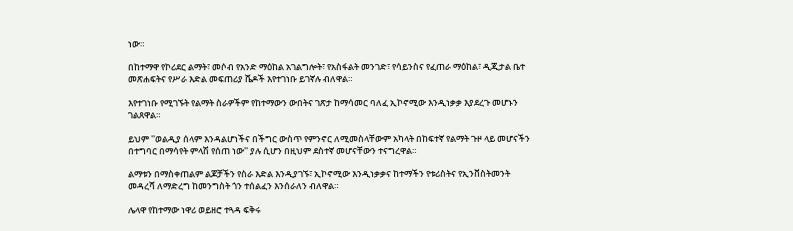ነው።

በከተማዋ የኮሪደር ልማት፣ መሶብ የአንድ ማዕከል አገልግሎት፣ የአስፋልት መንገድ፣ የሳይንስና የፈጠራ ማዕከል፣ ዲጂታል ቤተ መጽሐፍትና የሥራ እድል መፍጠሪያ ሼዶች እየተገነቡ ይገኛሉ ብለዋል።

እየተገነቡ የሚገኙት የልማት ስራዎችም የከተማውን ውበትና ገጽታ ከማሳመር ባለፈ ኢኮኖሚው እንዲነቃቃ እያደረጉ መሆኑን ገልጸዋል።

ይህም ''ወልዲያ ሰላም እንዳልሆነችና በችግር ውስጥ የምንኖር ለሚመስላቸውም አካላት በከፍተኛ የልማት ጉዞ ላይ መሆናችን በተግባር በማሳየት ምላሽ የሰጠ ነው'' ያሉ ሲሆን በዚህም ደስተኛ መሆናቸውን ተናግረዋል።

ልማቱን በማስቀጠልም ልጆቻችን የስራ እድል እንዲያገኙ፣ ኢኮኖሚው እንዲነቃቃና ከተማችን የቱሪስትና የኢንቨስትመንት መዳረሻ ለማድረግ ከመንግስት ጎን ተሰልፈን እንሰራለን ብለዋል።

ሌላዋ የከተማው ነዋሪ ወይዘሮ ተጓዳ ፍቅሩ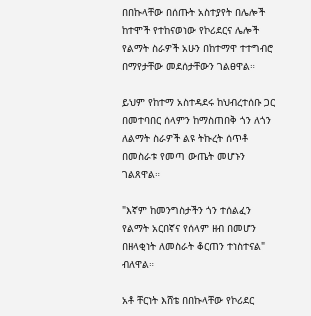በበኩላቸው በሰጡት አስተያየት በሌሎች ከተሞች የተከናወነው የኮሪደርና ሌሎች የልማት ስራዎች አሁን በከተማዋ ተተግብሮ በማየታቸው መደሰታቸውን ገልፀዋል።

ይህም የከተማ አስተዳደሩ ከህብረተሰቡ ጋር በመተባበር ሰላምን ከማስጠበቅ ጎን ለጎን ለልማት ስራዎች ልዩ ትኩረት ሰጥቶ በመስራቱ የመጣ ውጤት መሆኑን ገልጸዋል።

"እኛም ከመንግስታችን ጎን ተሰልፈን የልማት አርበኛና የሰላም ዘብ በመሆን በዘላቂነት ለመስራት ቆርጠን ተነስተናል" ብለዋል።

አቶ ቸርነት እሸቴ በበኩላቸው የኮሪደር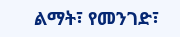ልማት፣ የመንገድ፣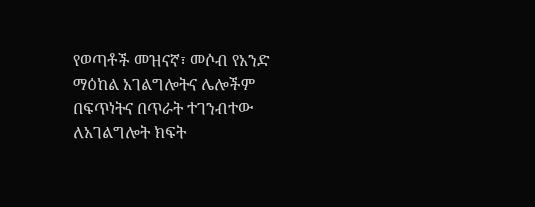የወጣቶች መዝናኛ፣ መሶብ የአንድ ማዕከል አገልግሎትና ሌሎችም በፍጥነትና በጥራት ተገንብተው ለአገልግሎት ክፍት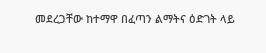መደረጋቸው ከተማዋ በፈጣን ልማትና ዕድገት ላይ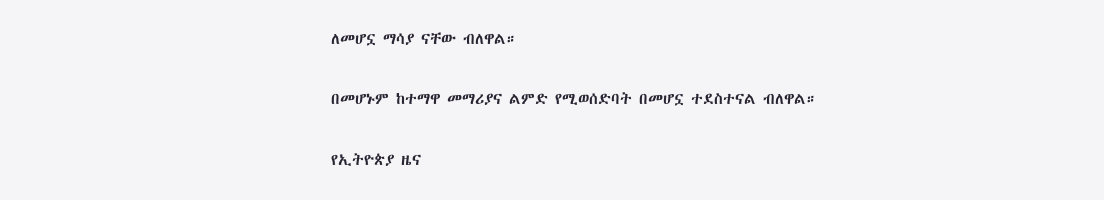ለመሆኗ ማሳያ ናቸው ብለዋል።

በመሆኑም ከተማዋ መማሪያና ልምድ የሚወሰድባት በመሆኗ ተደስተናል ብለዋል።

የኢትዮጵያ ዜና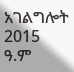አገልግሎት
2015
ዓ.ም